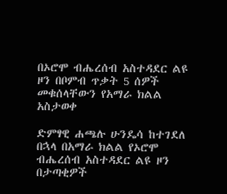በኦሮሞ ብሔረሰብ አስተዳደር ልዩ ዞን በቦምብ ጥቃት 5 ሰዎች መቁሰላቸውን የአማራ ክልል አስታወቀ

ድምፃዊ ሐጫሉ ሁንዴሳ ከተገደለ በኋላ በአማራ ክልል የኦሮሞ ብሔረሰብ አስተዳደር ልዩ ዞን በታጣቂዎች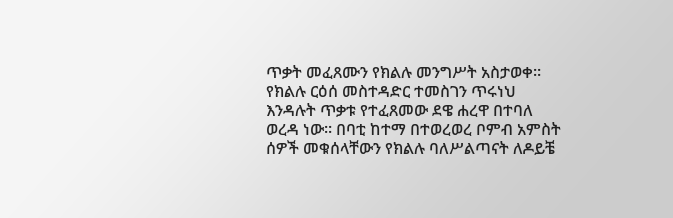ጥቃት መፈጸሙን የክልሉ መንግሥት አስታወቀ። የክልሉ ርዕሰ መስተዳድር ተመስገን ጥሩነህ እንዳሉት ጥቃቱ የተፈጸመው ደዌ ሐረዋ በተባለ ወረዳ ነው። በባቲ ከተማ በተወረወረ ቦምብ አምስት ሰዎች መቁሰላቸውን የክልሉ ባለሥልጣናት ለዶይቼ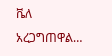ቬለ አረጋግጠዋል…